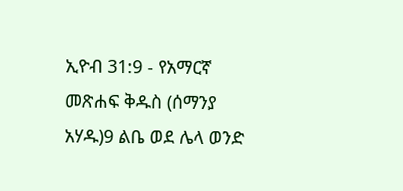ኢዮብ 31:9 - የአማርኛ መጽሐፍ ቅዱስ (ሰማንያ አሃዱ)9 ልቤ ወደ ሌላ ወንድ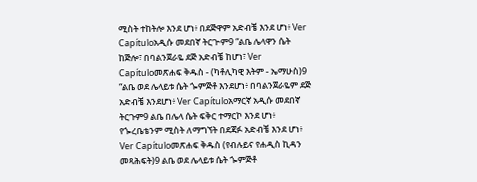ሚስት ተከትሎ እንደ ሆነ፥ በደጅዋም አድብቼ እንደ ሆነ፥ Ver Capítuloአዲሱ መደበኛ ትርጒም9 “ልቤ ሌላዋን ሴት ከጅሎ፣ በባልንጀራዬ ደጅ አድብቼ ከሆነ፣ Ver Capítuloመጽሐፍ ቅዱስ - (ካቶሊካዊ እትም - ኤማሁስ)9 “ልቤ ወደ ሌላይቱ ሴት ጐምጅቶ እንደሆነ፥ በባልንጀራዬም ደጅ አድብቼ እንደሆነ፥ Ver Capítuloአማርኛ አዲሱ መደበኛ ትርጉም9 ልቤ በሌላ ሴት ፍቅር ተማርኮ እንደ ሆነ፥ የጐረቤቴንም ሚስት ለማግኘት በደጃፉ አድብቼ እንደ ሆነ፥ Ver Capítuloመጽሐፍ ቅዱስ (የብሉይና የሐዲስ ኪዳን መጻሕፍት)9 ልቤ ወደ ሌላይቱ ሴት ጐምጅቶ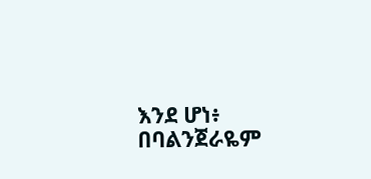እንደ ሆነ፥ በባልንጀራዬም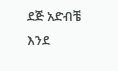ደጅ አድብቼ እንደ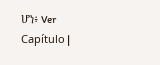ሆነ፥ Ver Capítulo |